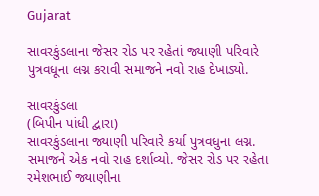Gujarat

સાવરકુંડલાના જેસર રોડ પર રહેતાં જ્યાણી પરિવારે પુત્રવધૂના લગ્ન કરાવી સમાજને નવો રાહ દેખાડ્યો.

સાવરકુંડલા
(બિપીન પાંધી દ્વારા)
સાવરકુંડલાના જ્યાણી પરિવારે કર્યા પુત્રવધુના લગ્ન. સમાજને એક નવો રાહ દર્શાવ્યો. જેસર રોડ પર રહેતા રમેશભાઈ જ્યાણીના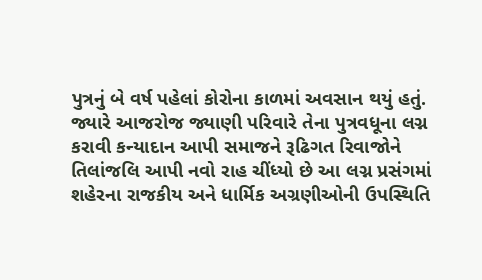પુત્રનું બે વર્ષ પહેલાં કોરોના કાળમાં અવસાન થયું હતું. જ્યારે આજરોજ જ્યાણી પરિવારે તેના પુત્રવધૂના લગ્ન કરાવી કન્યાદાન આપી સમાજને રૂઢિગત રિવાજોને તિલાંજલિ આપી નવો રાહ ચીંધ્યો છે આ લગ્ન પ્રસંગમાં  શહેરના રાજકીય અને ધાર્મિક અગ્રણીઓની ઉપસ્થિતિ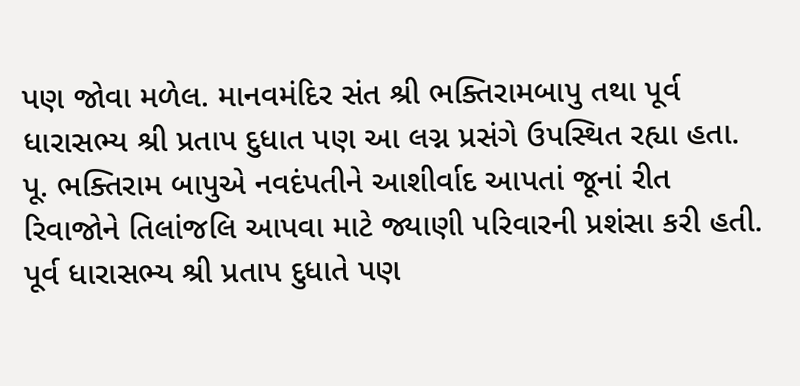પણ જોવા મળેલ. માનવમંદિર સંત શ્રી ભક્તિરામબાપુ તથા પૂર્વ ધારાસભ્ય શ્રી પ્રતાપ દુધાત પણ આ લગ્ન પ્રસંગે ઉપસ્થિત રહ્યા હતા. પૂ. ભક્તિરામ બાપુએ નવદંપતીને આશીર્વાદ આપતાં જૂનાં રીત રિવાજોને તિલાંજલિ આપવા માટે જ્યાણી પરિવારની પ્રશંસા કરી હતી. પૂર્વ ધારાસભ્ય શ્રી પ્રતાપ દુધાતે પણ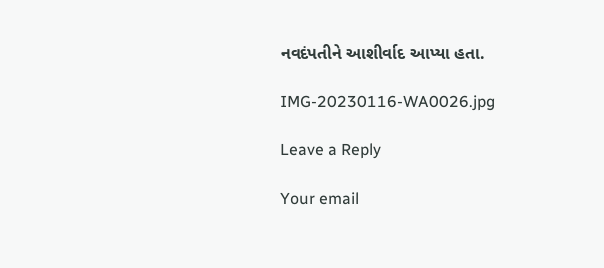નવદંપતીને આશીર્વાદ આપ્યા હતા.

IMG-20230116-WA0026.jpg

Leave a Reply

Your email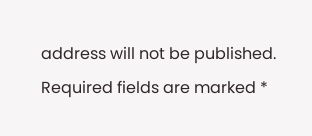address will not be published. Required fields are marked *